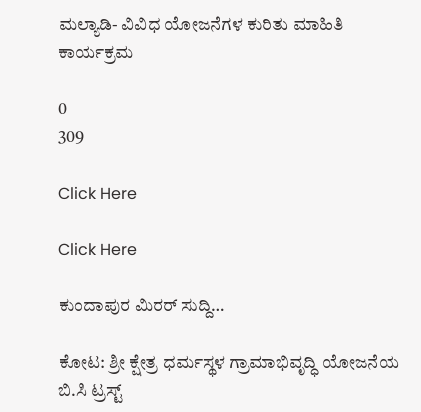ಮಲ್ಯಾಡಿ- ವಿವಿಧ ಯೋಜನೆಗಳ ಕುರಿತು ಮಾಹಿತಿ ಕಾರ್ಯಕ್ರಮ

0
309

Click Here

Click Here

ಕುಂದಾಪುರ ಮಿರರ್ ಸುದ್ದಿ…

ಕೋಟ: ಶ್ರೀ ಕ್ಷೇತ್ರ ಧರ್ಮಸ್ಥಳ ಗ್ರಾಮಾಭಿವೃದ್ಧಿ ಯೋಜನೆಯ ಬಿ.ಸಿ ಟ್ರಸ್ಟ್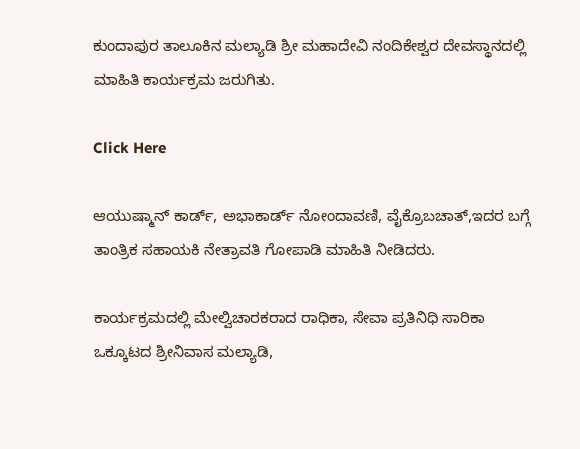ಕುಂದಾಪುರ ತಾಲೂಕಿನ ಮಲ್ಯಾಡಿ ಶ್ರೀ ಮಹಾದೇವಿ ನಂದಿಕೇಶ್ವರ ದೇವಸ್ಥಾನದಲ್ಲಿ ಮಾಹಿತಿ ಕಾರ್ಯಕ್ರಮ ಜರುಗಿತು.

Click Here

ಆಯುಷ್ಮಾನ್ ಕಾರ್ಡ್, ಅಭಾಕಾರ್ಡ್ ನೋಂದಾವಣಿ, ವೈಕ್ರೊಬಚಾತ್,ಇದರ ಬಗ್ಗೆ ತಾಂತ್ರಿಕ ಸಹಾಯಕಿ ನೇತ್ರಾವತಿ ಗೋಪಾಡಿ ಮಾಹಿತಿ ನೀಡಿದರು.

ಕಾರ್ಯಕ್ರಮದಲ್ಲಿ ಮೇಲ್ವಿಚಾರಕರಾದ ರಾಧಿಕಾ, ಸೇವಾ ಪ್ರತಿನಿಧಿ ಸಾರಿಕಾ ಒಕ್ಕೂಟದ ಶ್ರೀನಿವಾಸ ಮಲ್ಯಾಡಿ,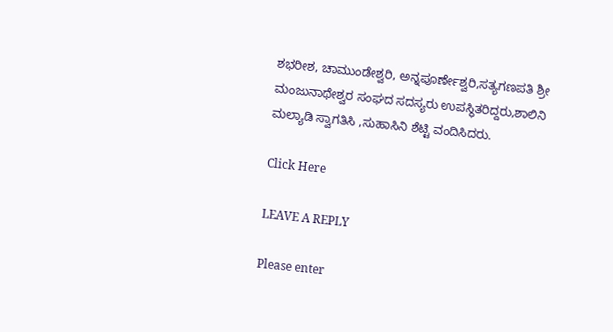ಶಭರೀಶ, ಚಾಮುಂಡೇಶ್ವರಿ, ಅನ್ನಪೂರ್ಣೇಶ್ವರಿ,ಸತ್ಯಗಣಪತಿ ಶ್ರೀ ಮಂಜುನಾಥೇಶ್ವರ ಸಂಘದ ಸದಸ್ಯರು ಉಪಸ್ಥಿತರಿದ್ದರು,ಶಾಲಿನಿ ಮಲ್ಯಾಡಿ ಸ್ವಾಗತಿಸಿ ,ಸುಹಾಸಿನಿ ಶೆಟ್ಟಿ ವಂದಿಸಿದರು.

Click Here

LEAVE A REPLY

Please enter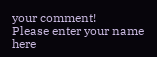your comment!
Please enter your name here